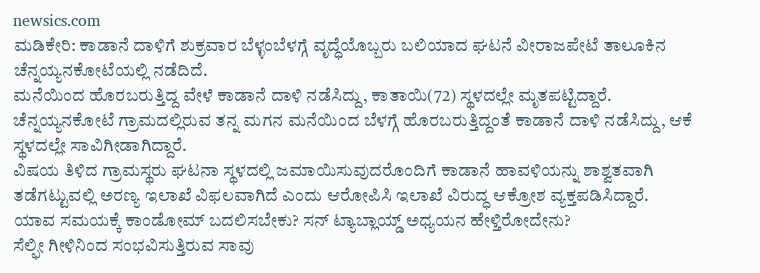newsics.com
ಮಡಿಕೇರಿ: ಕಾಡಾನೆ ದಾಳಿಗೆ ಶುಕ್ರವಾರ ಬೆಳ್ಳಂಬೆಳಗ್ಗೆ ವೃದ್ಧೆಯೊಬ್ಬರು ಬಲಿಯಾದ ಘಟನೆ ವೀರಾಜಪೇಟೆ ತಾಲೂಕಿನ ಚೆನ್ನಯ್ಯನಕೋಟೆಯಲ್ಲಿ ನಡೆದಿದೆ.
ಮನೆಯಿಂದ ಹೊರಬರುತ್ತಿದ್ದ ವೇಳೆ ಕಾಡಾನೆ ದಾಳಿ ನಡೆಸಿದ್ದು, ಕಾತಾಯಿ(72) ಸ್ಥಳದಲ್ಲೇ ಮೃತಪಟ್ಟಿದ್ದಾರೆ.
ಚೆನ್ನಯ್ಯನಕೋಟೆ ಗ್ರಾಮದಲ್ಲಿರುವ ತನ್ನ ಮಗನ ಮನೆಯಿಂದ ಬೆಳಗ್ಗೆ ಹೊರಬರುತ್ತಿದ್ದಂತೆ ಕಾಡಾನೆ ದಾಳಿ ನಡೆಸಿದ್ದು, ಆಕೆ ಸ್ಥಳದಲ್ಲೇ ಸಾವಿಗೀಡಾಗಿದ್ದಾರೆ.
ವಿಷಯ ತಿಳಿದ ಗ್ರಾಮಸ್ಥರು ಘಟನಾ ಸ್ಥಳದಲ್ಲಿ ಜಮಾಯಿಸುವುದರೊಂದಿಗೆ ಕಾಡಾನೆ ಹಾವಳಿಯನ್ನು ಶಾಶ್ವತವಾಗಿ ತಡೆಗಟ್ಟುವಲ್ಲಿ ಅರಣ್ಯ ಇಲಾಖೆ ವಿಫಲವಾಗಿದೆ ಎಂದು ಆರೋಪಿಸಿ ಇಲಾಖೆ ವಿರುದ್ಧ ಆಕ್ರೋಶ ವ್ಯಕ್ತಪಡಿಸಿದ್ದಾರೆ.
ಯಾವ ಸಮಯಕ್ಕೆ ಕಾಂಡೋಮ್ ಬದಲಿಸಬೇಕು? ಸನ್ ಟ್ಯಾಬ್ಲಾಯ್ಡ್ ಅಧ್ಯಯನ ಹೇಳ್ತಿರೋದೇನು?
ಸೆಲ್ಫೀ ಗೀಳಿನಿಂದ ಸಂಭವಿಸುತ್ತಿರುವ ಸಾವು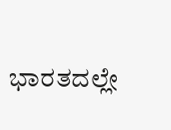ಭಾರತದಲ್ಲೇ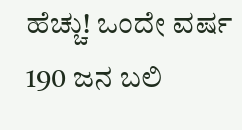ಹೆಚ್ಚು! ಒಂದೇ ವರ್ಷ 190 ಜನ ಬಲಿ